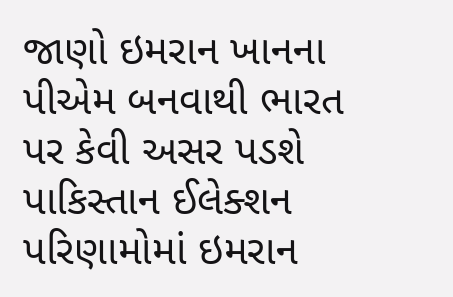જાણો ઇમરાન ખાનના પીએમ બનવાથી ભારત પર કેવી અસર પડશે
પાકિસ્તાન ઈલેક્શન પરિણામોમાં ઇમરાન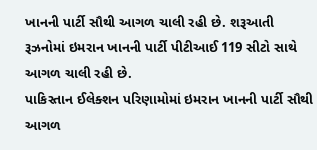ખાનની પાર્ટી સૌથી આગળ ચાલી રહી છે. શરૂઆતી રૂઝનોમાં ઇમરાન ખાનની પાર્ટી પીટીઆઈ 119 સીટો સાથે આગળ ચાલી રહી છે.
પાકિસ્તાન ઈલેક્શન પરિણામોમાં ઇમરાન ખાનની પાર્ટી સૌથી આગળ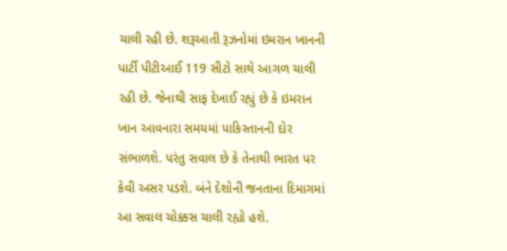ચાલી રહી છે. શરૂઆતી રૂઝનોમાં ઇમરાન ખાનની પાર્ટી પીટીઆઈ 119 સીટો સાથે આગળ ચાલી રહી છે. જેનાથી સાફ દેખાઈ રહ્યું છે કે ઇમરાન ખાન આવનારા સમયમાં પાકિસ્તાનની દોર સંભાળશે. પરંતુ સવાલ છે કે તેનાથી ભારત પર કેવી અસર પડશે. બંને દેશોની જનતાના દિમાગમાં આ સવાલ ચોક્કસ ચાલી રહ્યો હશે.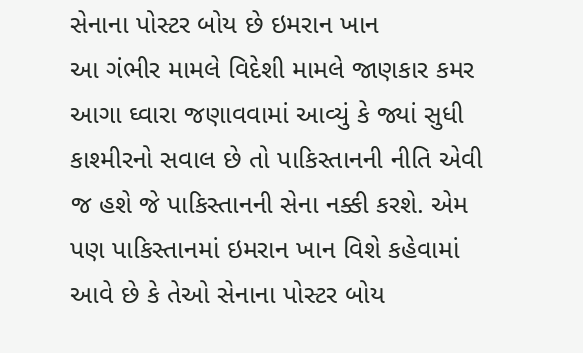સેનાના પોસ્ટર બોય છે ઇમરાન ખાન
આ ગંભીર મામલે વિદેશી મામલે જાણકાર કમર આગા ઘ્વારા જણાવવામાં આવ્યું કે જ્યાં સુધી કાશ્મીરનો સવાલ છે તો પાકિસ્તાનની નીતિ એવી જ હશે જે પાકિસ્તાનની સેના નક્કી કરશે. એમ પણ પાકિસ્તાનમાં ઇમરાન ખાન વિશે કહેવામાં આવે છે કે તેઓ સેનાના પોસ્ટર બોય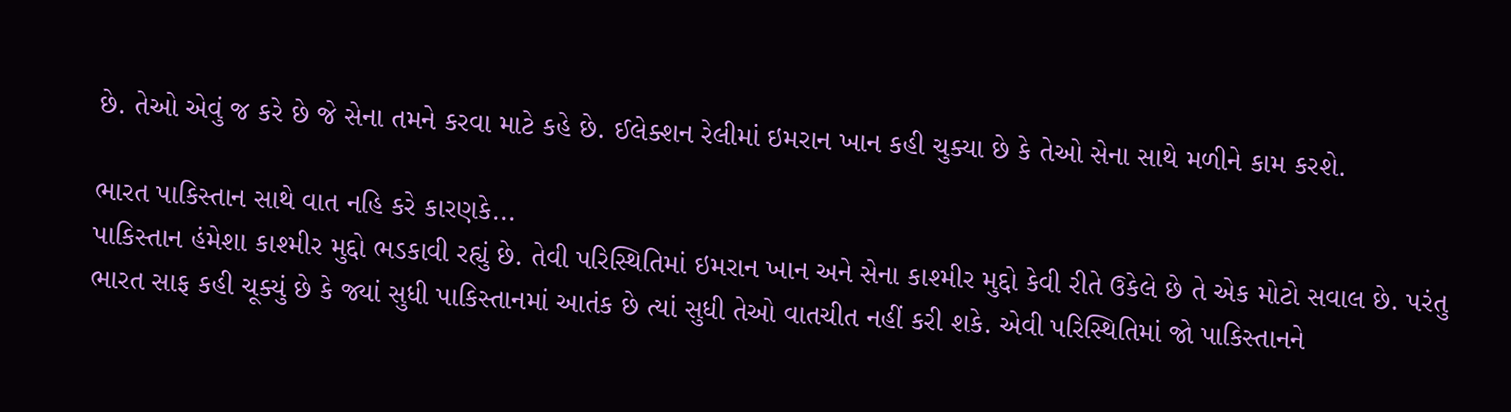છે. તેઓ એવું જ કરે છે જે સેના તમને કરવા માટે કહે છે. ઈલેક્શન રેલીમાં ઇમરાન ખાન કહી ચુક્યા છે કે તેઓ સેના સાથે મળીને કામ કરશે.

ભારત પાકિસ્તાન સાથે વાત નહિ કરે કારણકે...
પાકિસ્તાન હંમેશા કાશ્મીર મુદ્દો ભડકાવી રહ્યું છે. તેવી પરિસ્થિતિમાં ઇમરાન ખાન અને સેના કાશ્મીર મુદ્દો કેવી રીતે ઉકેલે છે તે એક મોટો સવાલ છે. પરંતુ ભારત સાફ કહી ચૂક્યું છે કે જ્યાં સુધી પાકિસ્તાનમાં આતંક છે ત્યાં સુધી તેઓ વાતચીત નહીં કરી શકે. એવી પરિસ્થિતિમાં જો પાકિસ્તાનને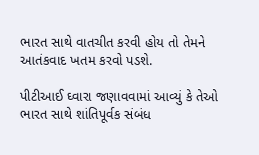ભારત સાથે વાતચીત કરવી હોય તો તેમને આતંકવાદ ખતમ કરવો પડશે.

પીટીઆઈ ઘ્વારા જણાવવામાં આવ્યું કે તેઓ ભારત સાથે શાંતિપૂર્વક સંબંધ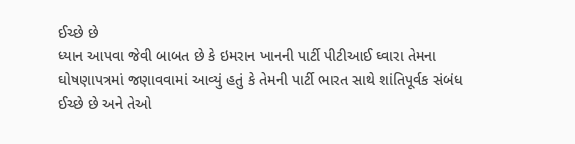ઈચ્છે છે
ધ્યાન આપવા જેવી બાબત છે કે ઇમરાન ખાનની પાર્ટી પીટીઆઈ ઘ્વારા તેમના ઘોષણાપત્રમાં જણાવવામાં આવ્યું હતું કે તેમની પાર્ટી ભારત સાથે શાંતિપૂર્વક સંબંધ ઈચ્છે છે અને તેઓ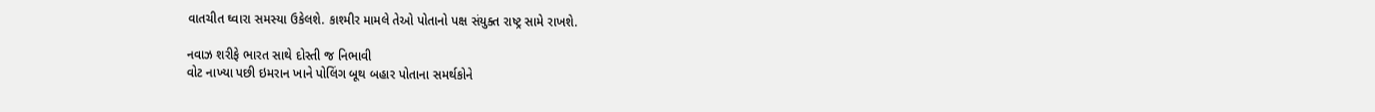વાતચીત ઘ્વારા સમસ્યા ઉકેલશે. કાશ્મીર મામલે તેઓ પોતાનો પક્ષ સંયુક્ત રાષ્ટ્ર સામે રાખશે.

નવાઝ શરીફે ભારત સાથે દોસ્તી જ નિભાવી
વોટ નાખ્યા પછી ઇમરાન ખાને પોલિંગ બૂથ બહાર પોતાના સમર્થકોને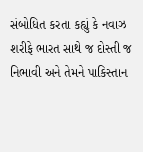સંબોધિત કરતા કહ્યું કે નવાઝ શરીફે ભારત સાથે જ દોસ્તી જ નિભાવી અને તેમને પાકિસ્તાન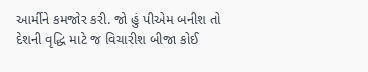આર્મીને કમજોર કરી. જો હું પીએમ બનીશ તો દેશની વૃદ્ધિ માટે જ વિચારીશ બીજા કોઈ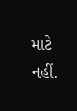માટે નહીં.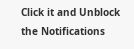Click it and Unblock the Notifications